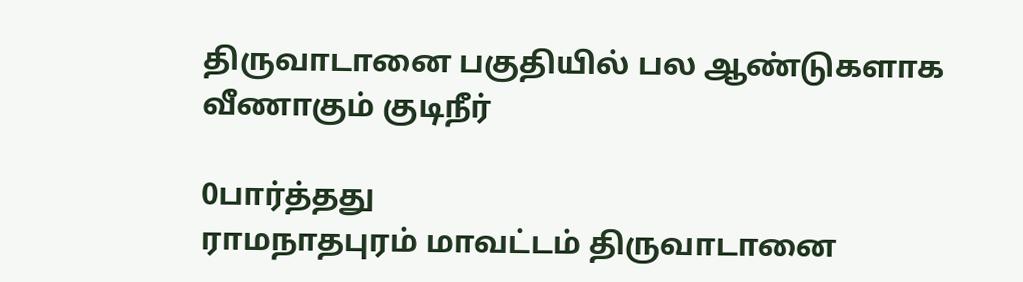திருவாடானை பகுதியில் பல ஆண்டுகளாக வீணாகும் குடிநீர்

0பார்த்தது
ராமநாதபுரம் மாவட்டம் திருவாடானை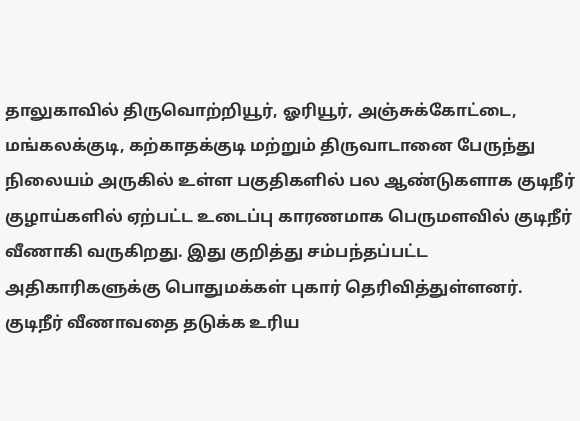தாலுகாவில் திருவொற்றியூர், ஓரியூர், அஞ்சுக்கோட்டை, மங்கலக்குடி, கற்காதக்குடி மற்றும் திருவாடானை பேருந்து நிலையம் அருகில் உள்ள பகுதிகளில் பல ஆண்டுகளாக குடிநீர் குழாய்களில் ஏற்பட்ட உடைப்பு காரணமாக பெருமளவில் குடிநீர் வீணாகி வருகிறது. இது குறித்து சம்பந்தப்பட்ட அதிகாரிகளுக்கு பொதுமக்கள் புகார் தெரிவித்துள்ளனர். குடிநீர் வீணாவதை தடுக்க உரிய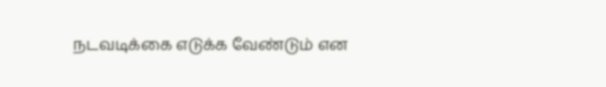நடவடிக்கை எடுக்க வேண்டும் என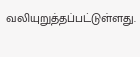வலியுறுத்தப்பட்டுள்ளது.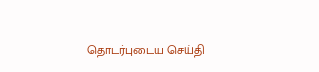தொடர்புடைய செய்தி